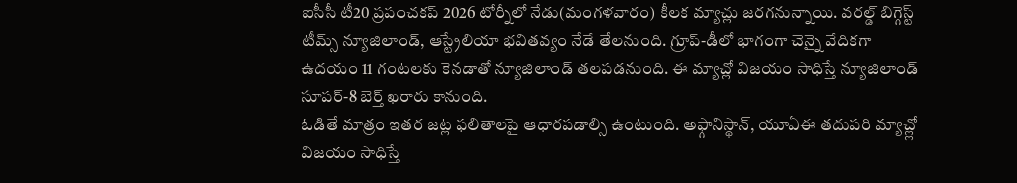ఐసీసీ టీ20 ప్రపంచకప్ 2026 టోర్నీలో నేడు(మంగళవారం) కీలక మ్యాచ్లు జరగనున్నాయి. వరల్డ్ బిగ్గెస్ట్ టీమ్స్ న్యూజిలాండ్, ఆస్ట్రేలియా భవితవ్యం నేడే తేలనుంది. గ్రూప్-డీలో భాగంగా చెన్నై వేదికగా ఉదయం 11 గంటలకు కెనడాతో న్యూజిలాండ్ తలపడనుంది. ఈ మ్యాచ్లో విజయం సాధిస్తే న్యూజిలాండ్ సూపర్-8 బెర్త్ ఖరారు కానుంది.
ఓడితే మాత్రం ఇతర జట్ల ఫలితాలపై ఆధారపడాల్సి ఉంటుంది. అఫ్గానిస్థాన్, యూఏఈ తదుపరి మ్యాచ్ల్లో విజయం సాధిస్తే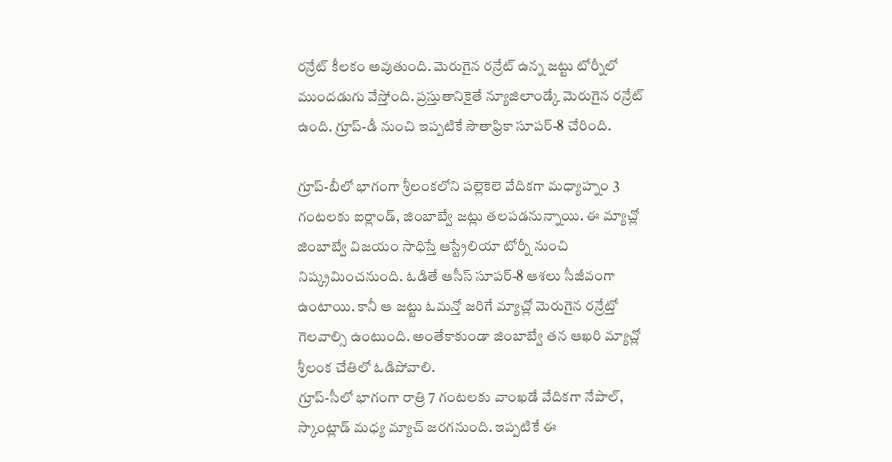రన్రేట్ కీలకం అవుతుంది. మెరుగైన రన్రేట్ ఉన్న జట్టు టోర్నీలో ముందడుగు వేస్తోంది. ప్రస్తుతానికైతే న్యూజిలాండ్కే మెరుగైన రన్రేట్ ఉంది. గ్రూప్-డీ నుంచి ఇప్పటికే సౌతాఫ్రికా సూపర్-8 చేరింది.

గ్రూప్-బీలో భాగంగా శ్రీలంకలోని పల్లెకెలె వేదికగా మధ్యాహ్నం 3 గంటలకు ఐర్లాండ్, జింబాబ్వే జట్లు తలపడనున్నాయి. ఈ మ్యాచ్లో జింబాబ్వే విజయం సాధిస్తే ఆస్ట్రేలియా టోర్నీ నుంచి నిష్క్రమించనుంది. ఓడితే ఆసీస్ సూపర్-8 ఆశలు సీజీవంగా ఉంటాయి. కానీ ఆ జట్టు ఓమన్తో జరిగే మ్యాచ్లో మెరుగైన రన్రేట్తో గెలవాల్సి ఉంటుంది. అంతేకాకుండా జింబాబ్వే తన ఆఖరి మ్యాచ్లో శ్రీలంక చేతిలో ఓడిపోవాలి.
గ్రూప్-సీలో భాగంగా రాత్రి 7 గంటలకు వాంఖడే వేదికగా నేపాల్, స్కాంట్లాడ్ మధ్య మ్యాచ్ జరగనుంది. ఇప్పటికే ఈ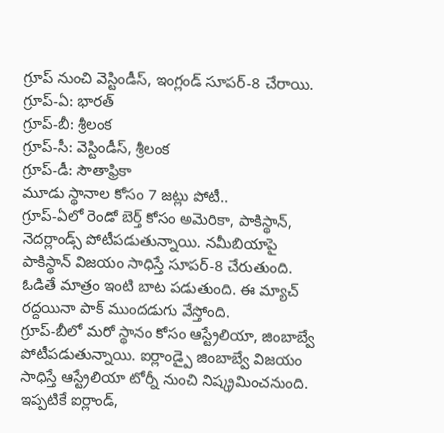గ్రూప్ నుంచి వెస్టిండీస్, ఇంగ్లండ్ సూపర్-8 చేరాయి.
గ్రూప్-ఏ: భారత్
గ్రూప్-బీ: శ్రీలంక
గ్రూప్-సీ: వెస్టిండీస్, శ్రీలంక
గ్రూప్-డీ: సౌతాఫ్రికా
మూడు స్థానాల కోసం 7 జట్లు పోటీ..
గ్రూప్-ఏలో రెండో బెర్త్ కోసం అమెరికా, పాకిస్థాన్, నెదర్లాండ్స్ పోటీపడుతున్నాయి. నమీబియాపై పాకిస్థాన్ విజయం సాధిస్తే సూపర్-8 చేరుతుంది. ఓడితే మాత్రం ఇంటి బాట పడుతుంది. ఈ మ్యాచ్ రద్దయినా పాక్ ముందడుగు వేస్తోంది.
గ్రూప్-బీలో మరో స్థానం కోసం ఆస్ట్రేలియా, జింబాబ్వే పోటీపడుతున్నాయి. ఐర్లాండ్పై జింబాబ్వే విజయం సాధిస్తే ఆస్ట్రేలియా టోర్నీ నుంచి నిష్క్రమించనుంది. ఇప్పటికే ఐర్లాండ్,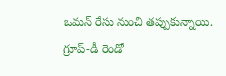ఒమన్ రేసు నుంచి తప్పుకున్నాయి.
గ్రూప్-డీ రెండో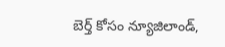బెర్త్ కోసం న్యూజిలాండ్,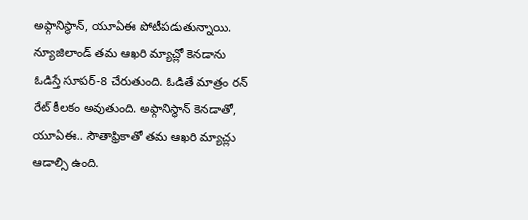అఫ్గానిస్థాన్, యూఏఈ పోటీపడుతున్నాయి. న్యూజిలాండ్ తమ ఆఖరి మ్యాచ్లో కెనడాను ఓడిస్తే సూపర్-8 చేరుతుంది. ఓడితే మాత్రం రన్ రేట్ కీలకం అవుతుంది. అఫ్గానిస్థాన్ కెనడాతో, యూఏఈ.. సౌతాఫ్రికాతో తమ ఆఖరి మ్యాచ్లు ఆడాల్సి ఉంది.